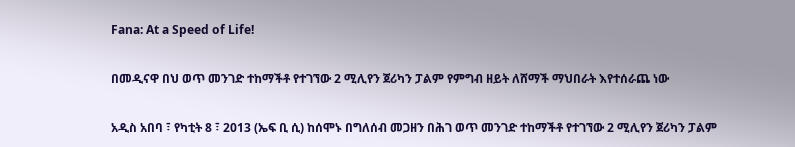Fana: At a Speed of Life!

በመዲናዋ በህ ወጥ መንገድ ተከማችቶ የተገኘው 2 ሚሊየን ጀሪካን ፓልም የምግብ ዘይት ለሸማች ማህበራት እየተሰራጨ ነው

አዲስ አበባ ፣ የካቲት 8 ፣ 2013 (ኤፍ ቢ ሲ) ከሰሞኑ በግለሰብ መጋዘን በሕገ ወጥ መንገድ ተከማችቶ የተገኘው 2 ሚሊየን ጀሪካን ፓልም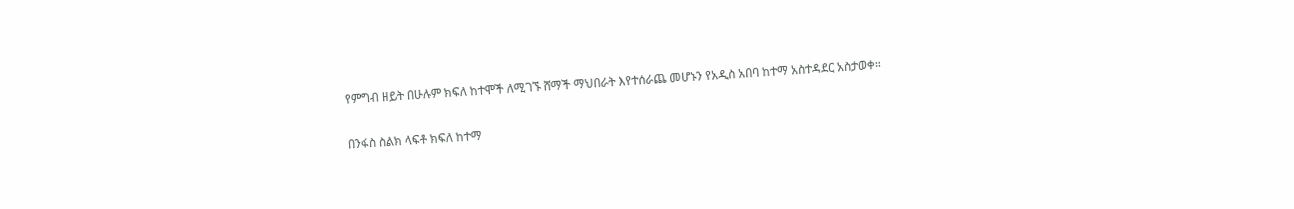የምግብ ዘይት በሁሉም ክፍለ ከተሞች ለሚገኙ ሸማች ማህበራት እየተሰራጨ መሆኑን የአዲስ አበባ ከተማ አስተዳደር አስታወቀ።

በንፋስ ስልክ ላፍቶ ክፍለ ከተማ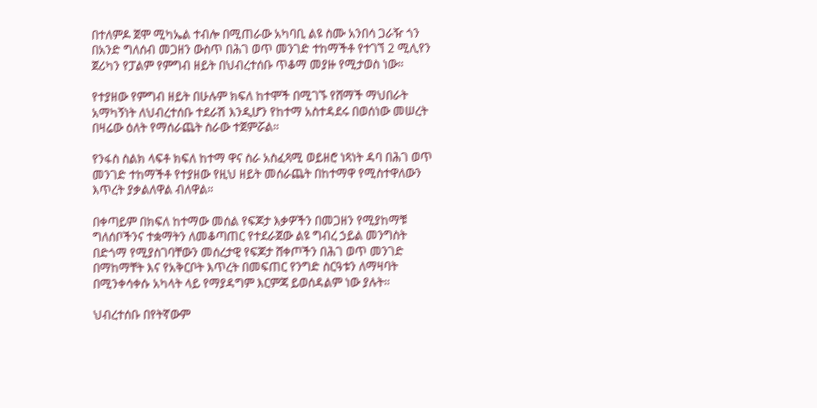በተለምዶ ጀሞ ሚካኤል ተብሎ በሚጠራው አካባቢ ልዩ ስሙ አንበሳ ጋራዥ ጎን በአንድ ግለሰብ መጋዘን ውስጥ በሕገ ወጥ መንገድ ተከማችቶ የተገኘ 2 ሚሊየን ጀሪካን የፓልም የምግብ ዘይት በህብረተሰቡ ጥቆማ መያዙ የሚታወስ ነው።

የተያዘው የምግብ ዘይት በሁሉም ክፍለ ከተሞች በሚገኙ የሸማች ማህበራት አማካኝነት ለህብረተሰቡ ተደራሽ እንዲሆን የከተማ አስተዳደሩ በወሰነው መሠረት በዛሬው ዕለት የማሰራጨት ስራው ተጀምሯል።

የንፋስ ስልክ ላፍቶ ክፍለ ከተማ ዋና ስራ አስፈጻሚ ወይዘሮ ነጻነት ዳባ በሕገ ወጥ መንገድ ተከማችቶ የተያዘው የዚህ ዘይት መሰራጨት በከተማዋ የሚስተዋለውን እጥረት ያቃልለዋል ብለዋል።

በቀጣይም በክፍለ ከተማው መሰል የፍጆታ እቃዎችን በመጋዘን የሚያከማቹ ግለሰቦችንና ተቋማትን ለመቆጣጠር የተደራጀው ልዩ ግብረ ኃይል መንግስት በድጎማ የሚያስገባቸውን መሰረታዊ የፍጆታ ሸቀጦችን በሕገ ወጥ መንገድ በማከማቸት እና የአቅርቦት እጥረት በመፍጠር የንግድ ስርዓቱን ለማዛባት በሚንቀሳቀሱ አካላት ላይ የማያዳግም እርምጃ ይወሰዳልም ነው ያሉት።

ህብረተሰቡ በየትኛውም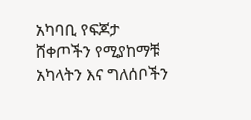አካባቢ የፍጆታ ሸቀጦችን የሚያከማቹ አካላትን እና ግለሰቦችን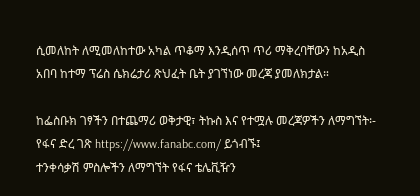ሲመለከት ለሚመለከተው አካል ጥቆማ እንዲሰጥ ጥሪ ማቅረባቸውን ከአዲስ አበባ ከተማ ፕሬስ ሴክሬታሪ ጽህፈት ቤት ያገኘነው መረጃ ያመለክታል።

ከፌስቡክ ገፃችን በተጨማሪ ወቅታዊ፣ ትኩስ እና የተሟሉ መረጃዎችን ለማግኘት፡-
የፋና ድረ ገጽ https://www.fanabc.com/ ይጎብኙ፤
ተንቀሳቃሽ ምስሎችን ለማግኘት የፋና ቴሌቪዥን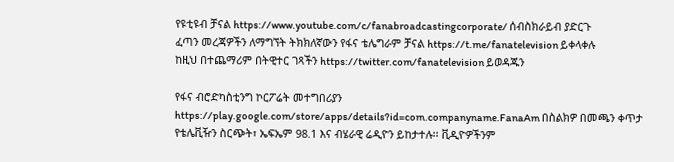የዩቲዩብ ቻናል https://www.youtube.com/c/fanabroadcastingcorporate/ ሰብስክራይብ ያድርጉ
ፈጣን መረጃዎችን ለማግኘት ትክክለኛውን የፋና ቴሌግራም ቻናል https://t.me/fanatelevision ይቀላቀሉ
ከዚህ በተጨማሪም በትዊተር ገጻችን https://twitter.com/fanatelevision ይወዳጁን

የፋና ብሮድካስቲንግ ኮርፖሬት መተግበሪያን https://play.google.com/store/apps/details?id=com.companyname.FanaAm በስልክዎ በመጫን ቀጥታ የቴሌቪዥን ስርጭት፣ ኤፍኤም 98.1 እና ብሄራዊ ሬዲዮን ይከታተሉ፡፡ ቪዲዮዎችንም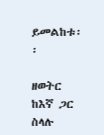ይመልከቱ፡፡

ዘወትር ከእኛ ጋር ስላሉ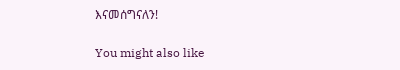እናመሰግናለን!

You might also like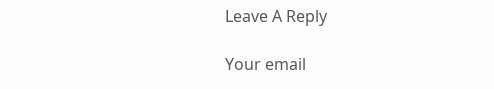Leave A Reply

Your email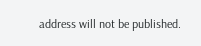address will not be published.